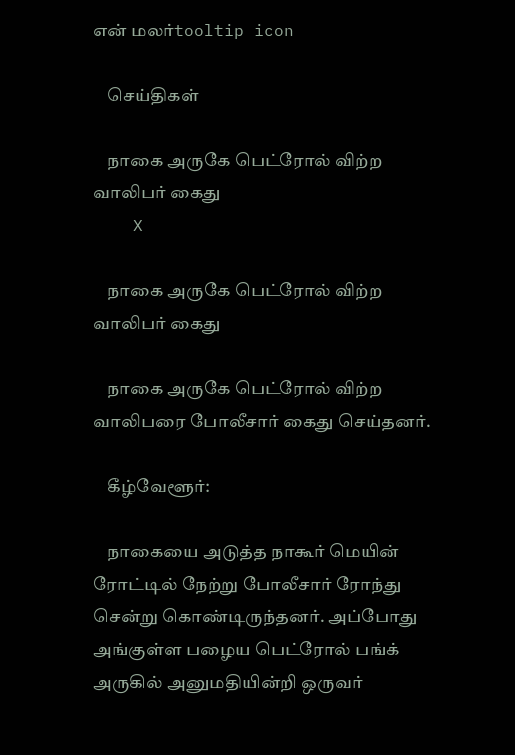என் மலர்tooltip icon

    செய்திகள்

    நாகை அருகே பெட்ரோல் விற்ற வாலிபர் கைது
    X

    நாகை அருகே பெட்ரோல் விற்ற வாலிபர் கைது

    நாகை அருகே பெட்ரோல் விற்ற வாலிபரை போலீசார் கைது செய்தனர்.

    கீழ்வேளூர்:

    நாகையை அடுத்த நாகூர் மெயின் ரோட்டில் நேற்று போலீசார் ரோந்து சென்று கொண்டிருந்தனர். அப்போது அங்குள்ள பழைய பெட்ரோல் பங்க் அருகில் அனுமதியின்றி ஒருவர்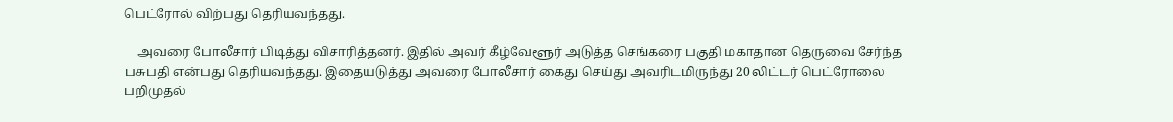பெட்ரோல் விற்பது தெரியவந்தது.

    அவரை போலீசார் பிடித்து விசாரித்தனர். இதில் அவர் கீழ்வேளூர் அடுத்த செங்கரை பகுதி மகாதான தெருவை சேர்ந்த பசுபதி என்பது தெரியவந்தது. இதையடுத்து அவரை போலீசார் கைது செய்து அவரிடமிருந்து 20 லிட்டர் பெட்ரோலை பறிமுதல்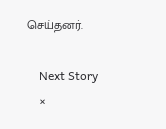செய்தனர்.

    Next Story
    ×